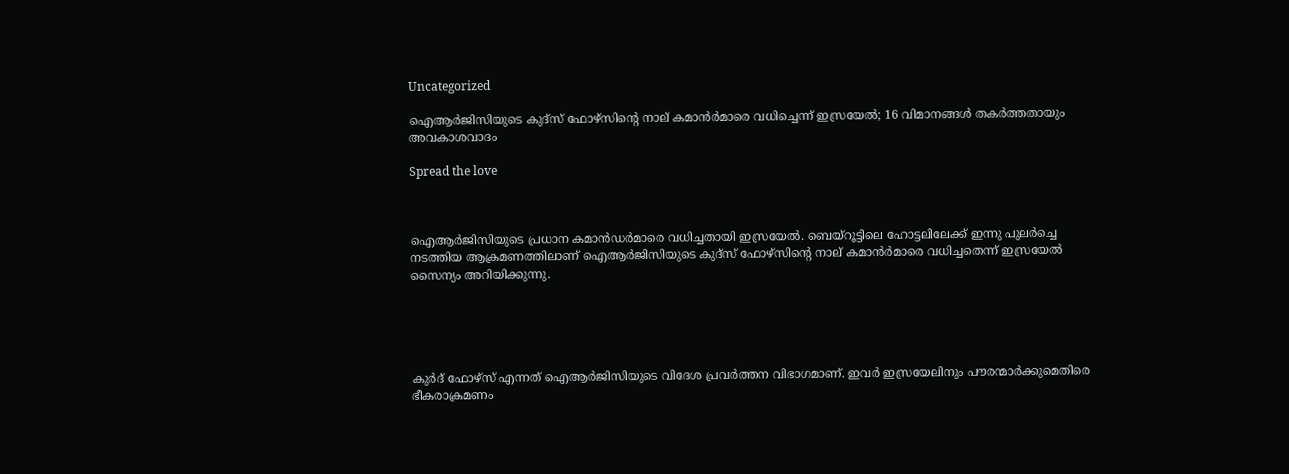Uncategorized

ഐആര്‍ജിസിയുടെ കുദ്സ് ഫോഴ്സിന്റെ നാല് കമാന്‍ര്‍മാരെ വധിച്ചെന്ന് ഇസ്രയേല്‍; 16 വിമാനങ്ങള്‍ തകര്‍ത്തതായും അവകാശവാദം

Spread the love



ഐആര്‍ജിസിയുടെ പ്രധാന കമാന്‍ഡര്‍മാരെ വധിച്ചതായി ഇസ്രയേല്‍. ബെയ്റൂട്ടിലെ ഹോട്ടലിലേക്ക് ഇന്നു പുലര്‍ച്ചെ നടത്തിയ ആക്രമണത്തിലാണ് ഐആര്‍ജിസിയുടെ കുദ്സ് ഫോഴ്സിന്റെ നാല് കമാന്‍ര്‍മാരെ വധിച്ചതെന്ന് ഇസ്രയേല്‍ സൈന്യം അറിയിക്കുന്നു.





കുര്‍ദ് ഫോഴ്‌സ് എന്നത് ഐആര്‍ജിസിയുടെ വിദേശ പ്രവര്‍ത്തന വിഭാഗമാണ്. ഇവര്‍ ഇസ്രയേലിനും പൗരന്മാര്‍ക്കുമെതിരെ ഭീകരാക്രമണം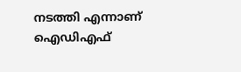നടത്തി എന്നാണ് ഐഡിഎഫ്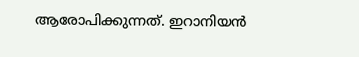ആരോപിക്കുന്നത്. ഇറാനിയന്‍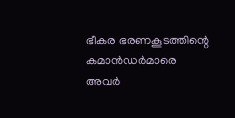ഭീകര ഭരണകൂടത്തിന്റെ കമാന്‍ഡര്‍മാരെ അവര്‍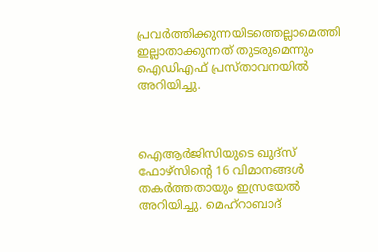പ്രവര്‍ത്തിക്കുന്നയിടത്തെല്ലാമെത്തി ഇല്ലാതാക്കുന്നത് തുടരുമെന്നും ഐഡിഎഫ് പ്രസ്താവനയില്‍ അറിയിച്ചു.



ഐആര്‍ജിസിയുടെ ഖുദ്സ് ഫോഴ്സിന്റെ 16 വിമാനങ്ങള്‍ തകര്‍ത്തതായും ഇസ്രയേല്‍ അറിയിച്ചു. മെഹ്റാബാദ്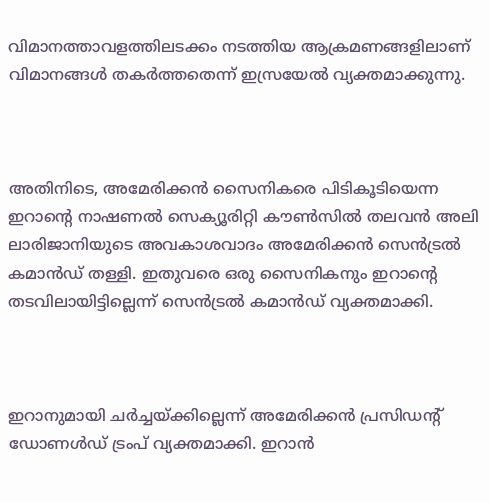വിമാനത്താവളത്തിലടക്കം നടത്തിയ ആക്രമണങ്ങളിലാണ് വിമാനങ്ങള്‍ തകര്‍ത്തതെന്ന് ഇസ്രയേല്‍ വ്യക്തമാക്കുന്നു.



അതിനിടെ, അമേരിക്കന്‍ സൈനികരെ പിടികൂടിയെന്ന ഇറാന്റെ നാഷണല്‍ സെക്യൂരിറ്റി കൗണ്‍സില്‍ തലവന്‍ അലി ലാരിജാനിയുടെ അവകാശവാദം അമേരിക്കന്‍ സെന്‍ട്രല്‍ കമാന്‍ഡ് തള്ളി. ഇതുവരെ ഒരു സൈനികനും ഇറാന്റെ തടവിലായിട്ടില്ലെന്ന് സെന്‍ട്രല്‍ കമാന്‍ഡ് വ്യക്തമാക്കി.



ഇറാനുമായി ചര്‍ച്ചയ്ക്കില്ലെന്ന് അമേരിക്കന്‍ പ്രസിഡന്റ് ഡോണള്‍ഡ് ട്രംപ് വ്യക്തമാക്കി. ഇറാന്‍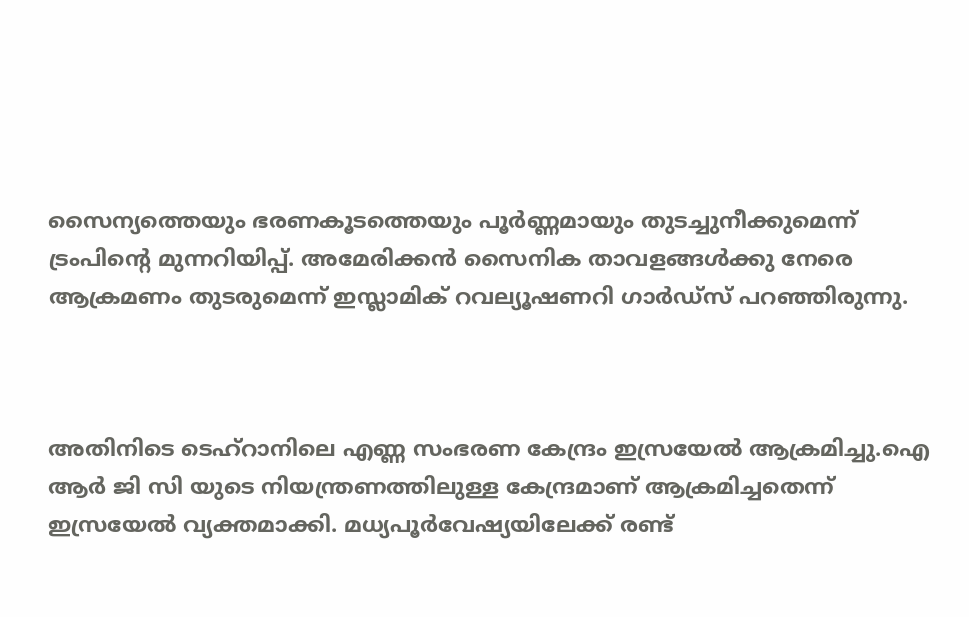സൈന്യത്തെയും ഭരണകൂടത്തെയും പൂര്‍ണ്ണമായും തുടച്ചുനീക്കുമെന്ന് ട്രംപിന്റെ മുന്നറിയിപ്പ്. അമേരിക്കന്‍ സൈനിക താവളങ്ങള്‍ക്കു നേരെ ആക്രമണം തുടരുമെന്ന് ഇസ്ലാമിക് റവല്യൂഷണറി ഗാര്‍ഡ്‌സ് പറഞ്ഞിരുന്നു.



അതിനിടെ ടെഹ്‌റാനിലെ എണ്ണ സംഭരണ കേന്ദ്രം ഇസ്രയേല്‍ ആക്രമിച്ചു.ഐ ആര്‍ ജി സി യുടെ നിയന്ത്രണത്തിലുള്ള കേന്ദ്രമാണ് ആക്രമിച്ചതെന്ന് ഇസ്രയേല്‍ വ്യക്തമാക്കി. മധ്യപൂര്‍വേഷ്യയിലേക്ക് രണ്ട്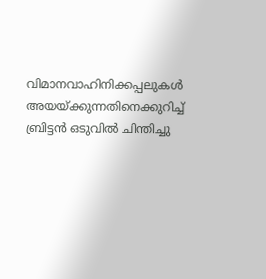വിമാനവാഹിനിക്കപ്പലുകള്‍ അയയ്ക്കുന്നതിനെക്കുറിച്ച് ബ്രിട്ടന്‍ ഒടുവില്‍ ചിന്തിച്ചു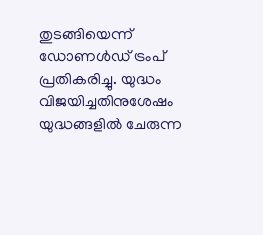തുടങ്ങിയെന്ന് ഡോണള്‍ഡ് ട്രംപ് പ്രതികരിച്ചു. യുദ്ധം വിജയിച്ചതിനുശേഷം യുദ്ധങ്ങളില്‍ ചേരുന്ന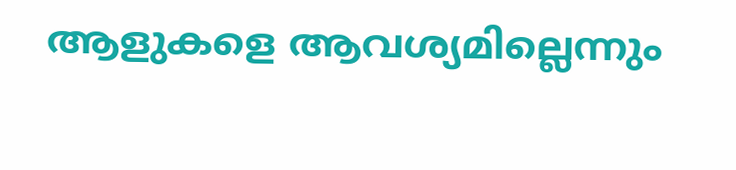ആളുകളെ ആവശ്യമില്ലെന്നും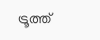ട്രൂത്ത്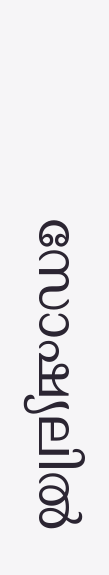സോഷ്യലില്‍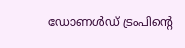ഡോണള്‍ഡ് ട്രംപിന്റെ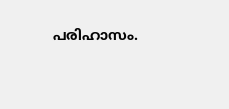പരിഹാസം.